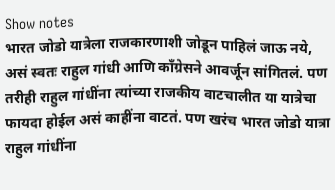Show notes
भारत जोडो यात्रेला राजकारणाशी जोडून पाहिलं जाऊ नये, असं स्वतः राहुल गांधी आणि काँग्रेसने आवर्जून सांगितलं. पण तरीही राहुल गांधींना त्यांच्या राजकीय वाटचालीत या यात्रेचा फायदा होईल असं काहींना वाटतं. पण खरंच भारत जोडो यात्रा राहुल गांधींना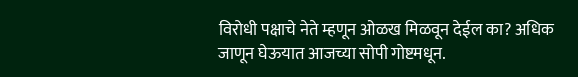विरोधी पक्षाचे नेते म्हणून ओळख मिळवून देईल का? अधिक जाणून घेऊयात आजच्या सोपी गोष्टमधून.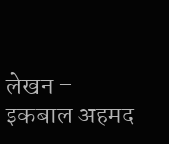लेखन – इकबाल अहमद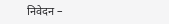निवेदन –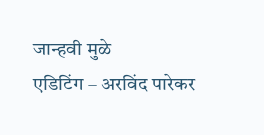जान्हवी मुळे
एडिटिंग – अरविंद पारेकर